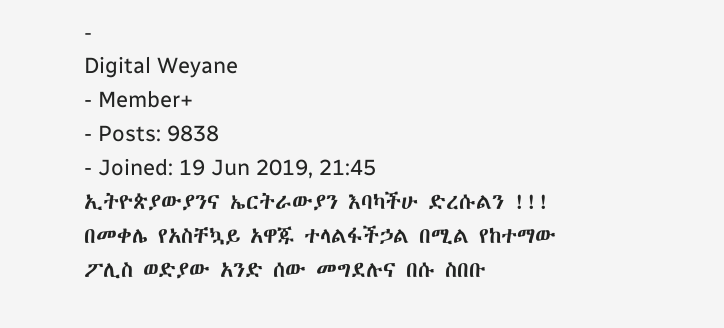-
Digital Weyane
- Member+
- Posts: 9838
- Joined: 19 Jun 2019, 21:45
ኢትዮጵያውያንና ኤርትራውያን እባካችሁ ድረሱልን !!!
በመቀሌ የአስቸኳይ አዋጁ ተላልፋችኃል በሚል የከተማው ፖሊስ ወድያው አንድ ሰው መግደሉና በሱ ስበቡ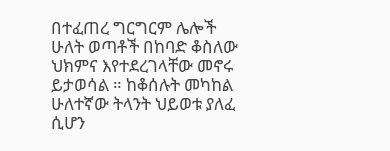በተፈጠረ ግርግርም ሌሎች ሁለት ወጣቶች በከባድ ቆስለው ህክምና እየተደረገላቸው መኖሩ ይታወሳል ። ከቆሰሉት መካከል ሁለተኛው ትላንት ህይወቱ ያለፈ ሲሆን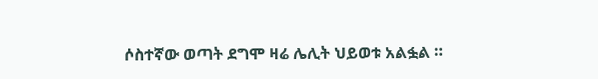ሶስተኛው ወጣት ደግሞ ዛሬ ሌሊት ህይወቱ አልፏል ።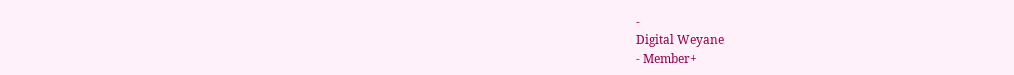-
Digital Weyane
- Member+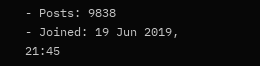- Posts: 9838
- Joined: 19 Jun 2019, 21:45